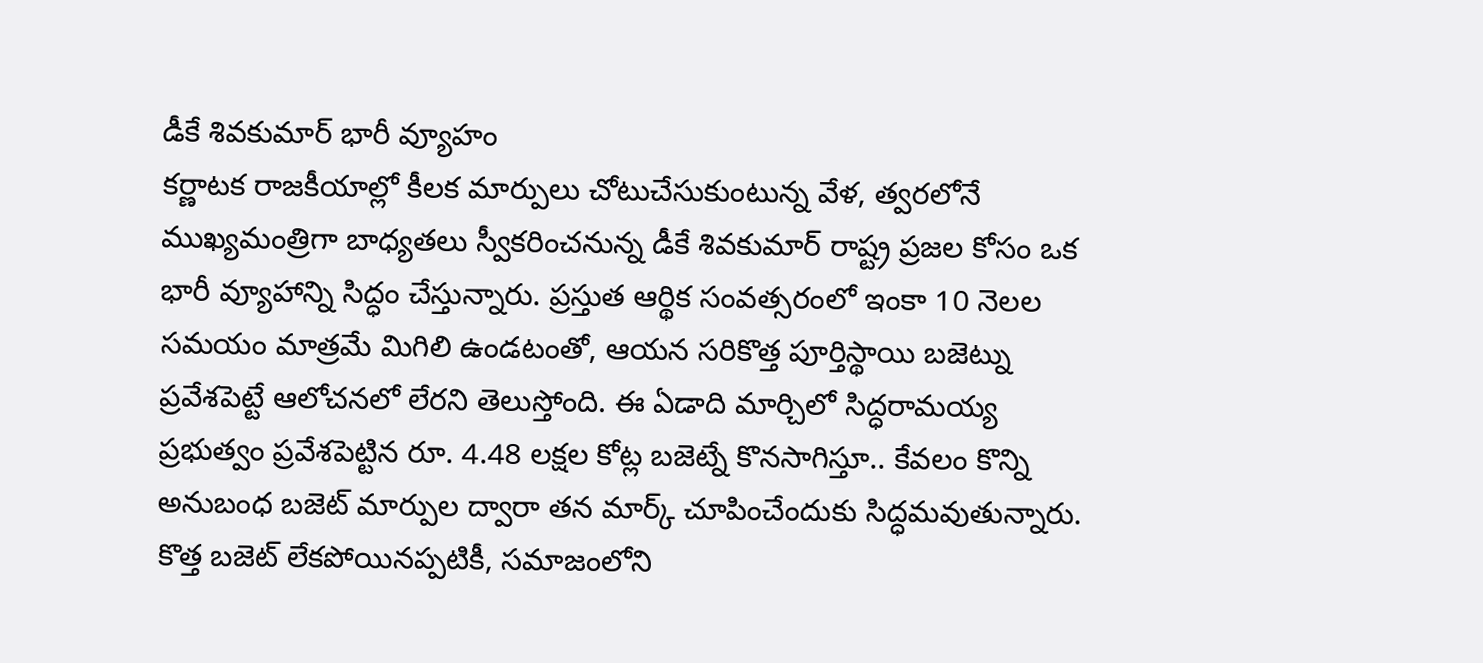డీకే శివకుమార్ భారీ వ్యూహం
కర్ణాటక రాజకీయాల్లో కీలక మార్పులు చోటుచేసుకుంటున్న వేళ, త్వరలోనే ముఖ్యమంత్రిగా బాధ్యతలు స్వీకరించనున్న డీకే శివకుమార్ రాష్ట్ర ప్రజల కోసం ఒక భారీ వ్యూహాన్ని సిద్ధం చేస్తున్నారు. ప్రస్తుత ఆర్థిక సంవత్సరంలో ఇంకా 10 నెలల సమయం మాత్రమే మిగిలి ఉండటంతో, ఆయన సరికొత్త పూర్తిస్థాయి బజెట్ను ప్రవేశపెట్టే ఆలోచనలో లేరని తెలుస్తోంది. ఈ ఏడాది మార్చిలో సిద్ధరామయ్య ప్రభుత్వం ప్రవేశపెట్టిన రూ. 4.48 లక్షల కోట్ల బజెట్నే కొనసాగిస్తూ.. కేవలం కొన్ని అనుబంధ బజెట్ మార్పుల ద్వారా తన మార్క్ చూపించేందుకు సిద్ధమవుతున్నారు.
కొత్త బజెట్ లేకపోయినప్పటికీ, సమాజంలోని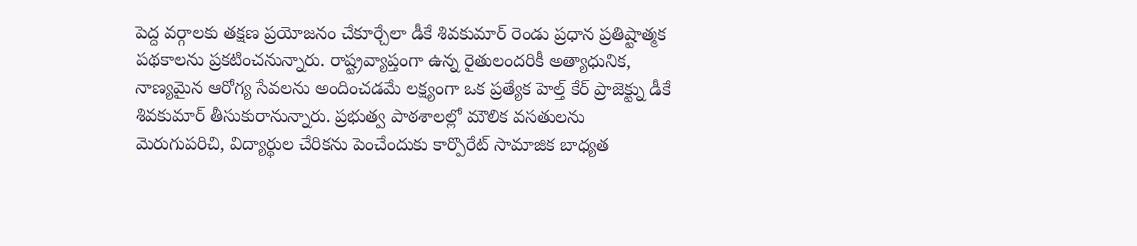పెద్ద వర్గాలకు తక్షణ ప్రయోజనం చేకూర్చేలా డీకే శివకుమార్ రెండు ప్రధాన ప్రతిష్టాత్మక పథకాలను ప్రకటించనున్నారు. రాష్ట్రవ్యాప్తంగా ఉన్న రైతులందరికీ అత్యాధునిక, నాణ్యమైన ఆరోగ్య సేవలను అందించడమే లక్ష్యంగా ఒక ప్రత్యేక హెల్త్ కేర్ ప్రాజెక్ట్ను డీకే శివకుమార్ తీసుకురానున్నారు. ప్రభుత్వ పాఠశాలల్లో మౌలిక వసతులను మెరుగుపరిచి, విద్యార్థుల చేరికను పెంచేందుకు కార్పొరేట్ సామాజిక బాధ్యత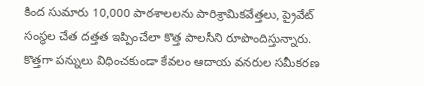కింద సుమారు 10,000 పాఠశాలలను పారిశ్రామికవేత్తలు, ప్రైవేట్ సంస్థల చేత దత్తత ఇప్పించేలా కొత్త పాలసీని రూపొందిస్తున్నారు.
కొత్తగా పన్నులు విధించకుండా కేవలం ఆదాయ వనరుల సమీకరణ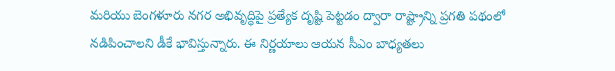మరియు బెంగళూరు నగర అభివృద్ధిపై ప్రత్యేక దృష్టి పెట్టడం ద్వారా రాష్ట్రాన్ని ప్రగతి పథంలో నడిపించాలని డీకే భావిస్తున్నారు. ఈ నిర్ణయాలు ఆయన సీఎం బాధ్యతలు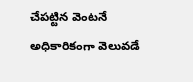చేపట్టిన వెంటనే అధికారికంగా వెలువడే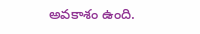అవకాశం ఉంది.